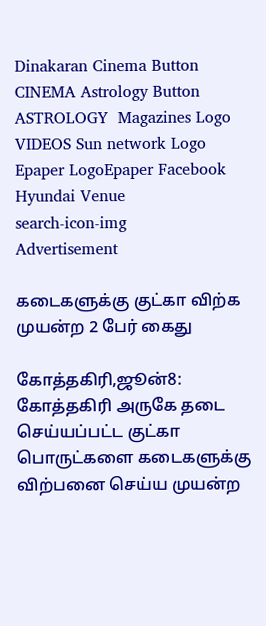Dinakaran Cinema Button CINEMA Astrology Button ASTROLOGY  Magazines Logo VIDEOS Sun network Logo Epaper LogoEpaper Facebook
Hyundai Venue
search-icon-img
Advertisement

கடைகளுக்கு குட்கா விற்க முயன்ற 2 பேர் கைது

கோத்தகிரி,ஜூன்8: கோத்தகிரி அருகே தடை செய்யப்பட்ட குட்கா பொருட்களை கடைகளுக்கு விற்பனை செய்ய முயன்ற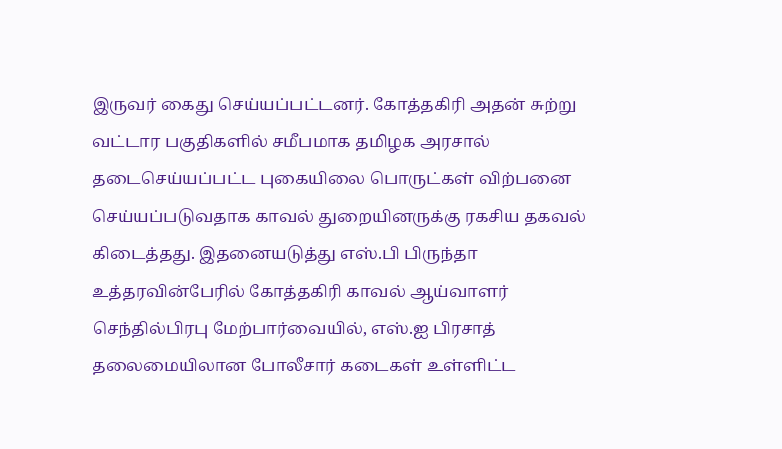இருவர் கைது செய்யப்பட்டனர். கோத்தகிரி அதன் சுற்று வட்டார பகுதிகளில் சமீபமாக தமிழக அரசால் தடைசெய்யப்பட்ட புகையிலை பொருட்கள் விற்பனை செய்யப்படுவதாக காவல் துறையினருக்கு ரகசிய தகவல் கிடைத்தது. இதனையடுத்து எஸ்.பி பிருந்தா உத்தரவின்பேரில் கோத்தகிரி காவல் ஆய்வாளர் செந்தில்பிரபு மேற்பார்வையில், எஸ்.ஐ பிரசாத் தலைமையிலான போலீசார் கடைகள் உள்ளிட்ட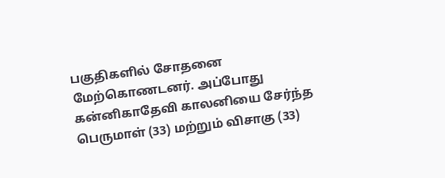பகுதிகளில் சோதனை மேற்கொணடனர். அப்போது கன்னிகாதேவி காலனியை சேர்ந்த பெருமாள் (33) மற்றும் விசாகு (33)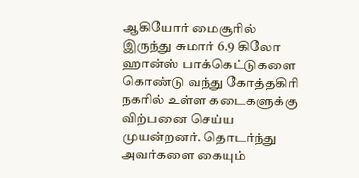ஆகியோர் மைசூரில் இருந்து சுமார் 6.9 கிலோ ஹான்ஸ் பாக்கெட்டுகளை கொண்டு வந்து கோத்தகிரி நகரில் உள்ள கடைகளுக்கு விற்பனை செய்ய முயன்றனர். தொடர்ந்து அவர்களை கையும்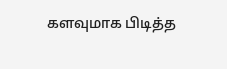களவுமாக பிடித்த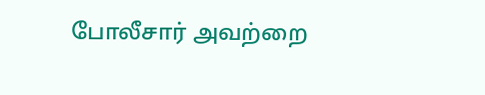போலீசார் அவற்றை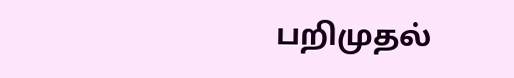பறிமுதல்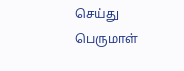செய்து பெருமாள்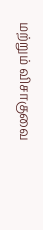மற்றும் விசாகுவை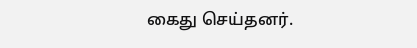கைது செய்தனர்.